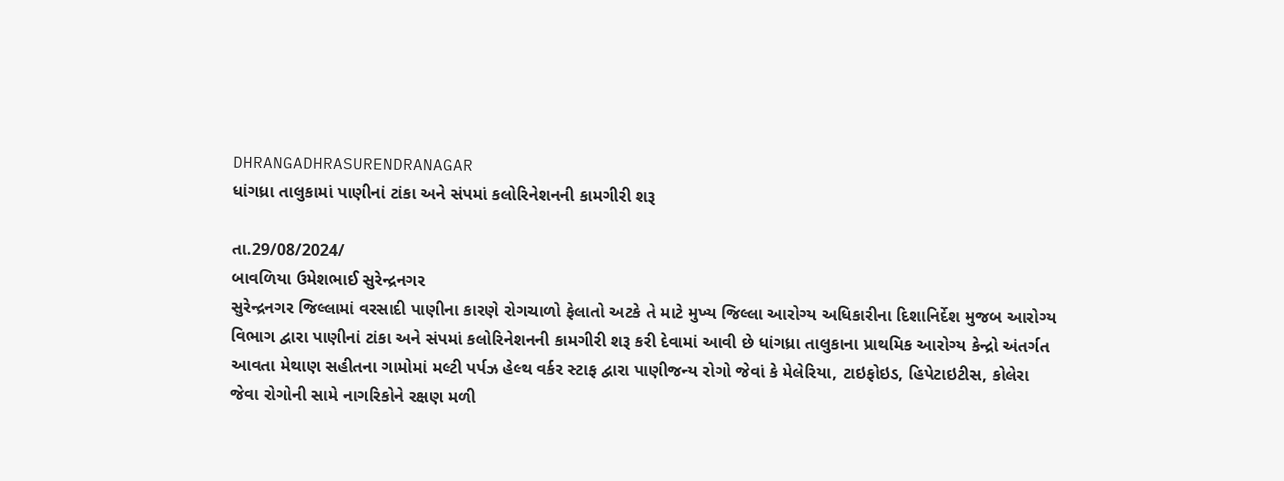DHRANGADHRASURENDRANAGAR
ધાંગધ્રા તાલુકામાં પાણીનાં ટાંકા અને સંપમાં કલોરિનેશનની કામગીરી શરૂ

તા.29/08/2024/
બાવળિયા ઉમેશભાઈ સુરેન્દ્રનગર
સુરેન્દ્રનગર જિલ્લામાં વરસાદી પાણીના કારણે રોગચાળો ફેલાતો અટકે તે માટે મુખ્ય જિલ્લા આરોગ્ય અધિકારીના દિશાનિર્દેશ મુજબ આરોગ્ય વિભાગ દ્વારા પાણીનાં ટાંકા અને સંપમાં કલોરિનેશનની કામગીરી શરૂ કરી દેવામાં આવી છે ધાંગધ્રા તાલુકાના પ્રાથમિક આરોગ્ય કેન્દ્રો અંતર્ગત આવતા મેથાણ સહીતના ગામોમાં મલ્ટી પર્પઝ હેલ્થ વર્કર સ્ટાફ દ્વારા પાણીજન્ય રોગો જેવાં કે મેલેરિયા, ટાઇફોઇડ, હિપેટાઇટીસ, કોલેરા જેવા રોગોની સામે નાગરિકોને રક્ષણ મળી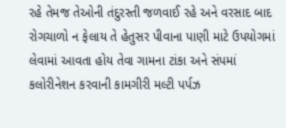રહે તેમજ તેઓની તંદુરસ્તી જળવાઈ રહે અને વરસાદ બાદ રોગચાળો ન ફેલાય તે હેતુસર પીવાના પાણી માટે ઉપયોગમાં લેવામાં આવતા હોય તેવા ગામના ટાંકા અને સંપમાં કલોરીનેશન કરવાની કામગીરી મલ્ટી પર્પઝ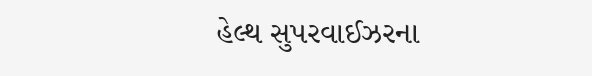હેલ્થ સુપરવાઈઝરના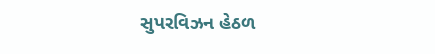સુપરવિઝન હેઠળ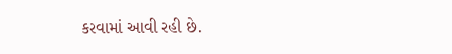કરવામાં આવી રહી છે.